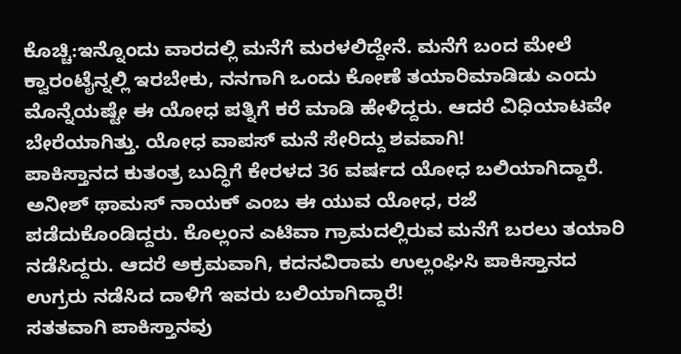ಕೊಚ್ಚಿ:ಇನ್ನೊಂದು ವಾರದಲ್ಲಿ ಮನೆಗೆ ಮರಳಲಿದ್ದೇನೆ. ಮನೆಗೆ ಬಂದ ಮೇಲೆ ಕ್ವಾರಂಟೈನ್ನಲ್ಲಿ ಇರಬೇಕು, ನನಗಾಗಿ ಒಂದು ಕೋಣೆ ತಯಾರಿಮಾಡಿಡು ಎಂದು ಮೊನ್ನೆಯಷ್ಟೇ ಈ ಯೋಧ ಪತ್ನಿಗೆ ಕರೆ ಮಾಡಿ ಹೇಳಿದ್ದರು. ಆದರೆ ವಿಧಿಯಾಟವೇ ಬೇರೆಯಾಗಿತ್ತು. ಯೋಧ ವಾಪಸ್ ಮನೆ ಸೇರಿದ್ದು ಶವವಾಗಿ!
ಪಾಕಿಸ್ತಾನದ ಕುತಂತ್ರ ಬುದ್ಧಿಗೆ ಕೇರಳದ 36 ವರ್ಷದ ಯೋಧ ಬಲಿಯಾಗಿದ್ದಾರೆ. ಅನೀಶ್ ಥಾಮಸ್ ನಾಯಕ್ ಎಂಬ ಈ ಯುವ ಯೋಧ, ರಜೆ ಪಡೆದುಕೊಂಡಿದ್ದರು. ಕೊಲ್ಲಂನ ಎಟಿವಾ ಗ್ರಾಮದಲ್ಲಿರುವ ಮನೆಗೆ ಬರಲು ತಯಾರಿ ನಡೆಸಿದ್ದರು. ಆದರೆ ಅಕ್ರಮವಾಗಿ, ಕದನವಿರಾಮ ಉಲ್ಲಂಘಿಸಿ ಪಾಕಿಸ್ತಾನದ ಉಗ್ರರು ನಡೆಸಿದ ದಾಳಿಗೆ ಇವರು ಬಲಿಯಾಗಿದ್ದಾರೆ!
ಸತತವಾಗಿ ಪಾಕಿಸ್ತಾನವು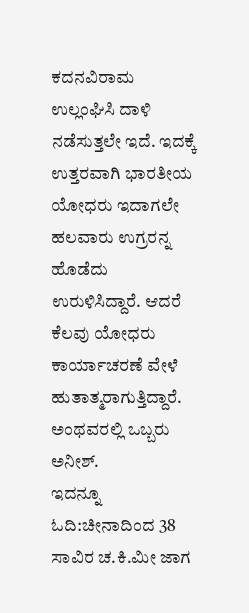ಕದನವಿರಾಮ ಉಲ್ಲಂಘಿಸಿ ದಾಳಿ ನಡೆಸುತ್ತಲೇ ಇದೆ. ಇದಕ್ಕೆ ಉತ್ತರವಾಗಿ ಭಾರತೀಯ ಯೋಧರು ಇದಾಗಲೇ ಹಲವಾರು ಉಗ್ರರನ್ನ ಹೊಡೆದು ಉರುಳಿಸಿದ್ದಾರೆ. ಆದರೆ ಕೆಲವು ಯೋಧರು ಕಾರ್ಯಾಚರಣೆ ವೇಳೆ ಹುತಾತ್ಮರಾಗುತ್ತಿದ್ದಾರೆ. ಅಂಥವರಲ್ಲಿ ಒಬ್ಬರು ಅನೀಶ್.
ಇದನ್ನೂ ಓದಿ:ಚೀನಾದಿಂದ 38 ಸಾವಿರ ಚ.ಕಿ.ಮೀ ಜಾಗ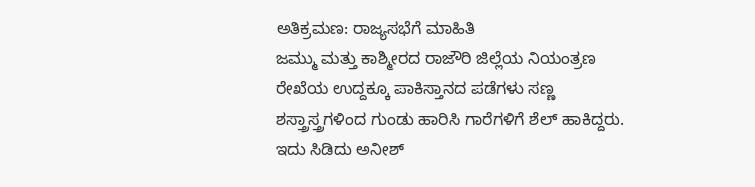ಅತಿಕ್ರಮಣ: ರಾಜ್ಯಸಭೆಗೆ ಮಾಹಿತಿ
ಜಮ್ಮು ಮತ್ತು ಕಾಶ್ಮೀರದ ರಾಜೌರಿ ಜಿಲ್ಲೆಯ ನಿಯಂತ್ರಣ ರೇಖೆಯ ಉದ್ದಕ್ಕೂ ಪಾಕಿಸ್ತಾನದ ಪಡೆಗಳು ಸಣ್ಣ ಶಸ್ತ್ರಾಸ್ತ್ರಗಳಿಂದ ಗುಂಡು ಹಾರಿಸಿ ಗಾರೆಗಳಿಗೆ ಶೆಲ್ ಹಾಕಿದ್ದರು. ಇದು ಸಿಡಿದು ಅನೀಶ್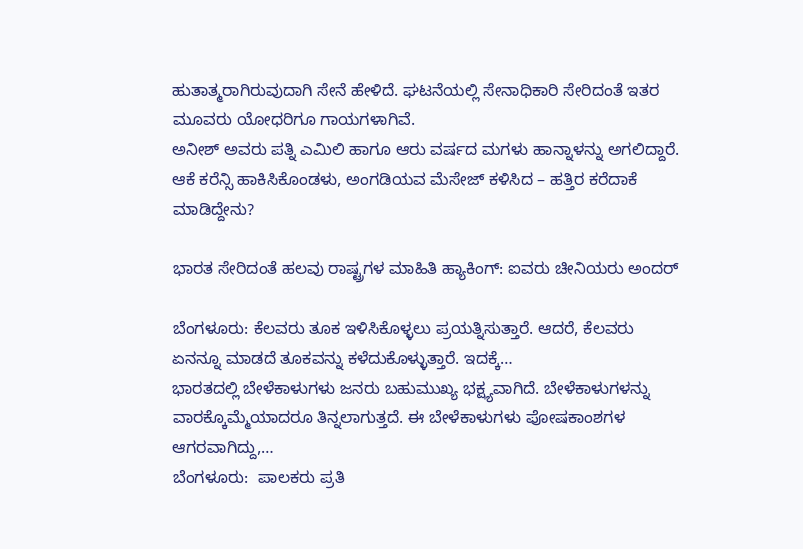ಹುತಾತ್ಮರಾಗಿರುವುದಾಗಿ ಸೇನೆ ಹೇಳಿದೆ. ಘಟನೆಯಲ್ಲಿ ಸೇನಾಧಿಕಾರಿ ಸೇರಿದಂತೆ ಇತರ ಮೂವರು ಯೋಧರಿಗೂ ಗಾಯಗಳಾಗಿವೆ.
ಅನೀಶ್ ಅವರು ಪತ್ನಿ ಎಮಿಲಿ ಹಾಗೂ ಆರು ವರ್ಷದ ಮಗಳು ಹಾನ್ನಾಳನ್ನು ಅಗಲಿದ್ದಾರೆ.
ಆಕೆ ಕರೆನ್ಸಿ ಹಾಕಿಸಿಕೊಂಡಳು, ಅಂಗಡಿಯವ ಮೆಸೇಜ್ ಕಳಿಸಿದ – ಹತ್ತಿರ ಕರೆದಾಕೆ ಮಾಡಿದ್ದೇನು?

ಭಾರತ ಸೇರಿದಂತೆ ಹಲವು ರಾಷ್ಟ್ರಗಳ ಮಾಹಿತಿ ಹ್ಯಾಕಿಂಗ್: ಐವರು ಚೀನಿಯರು ಅಂದರ್

ಬೆಂಗಳೂರು: ಕೆಲವರು ತೂಕ ಇಳಿಸಿಕೊಳ್ಳಲು ಪ್ರಯತ್ನಿಸುತ್ತಾರೆ. ಆದರೆ, ಕೆಲವರು ಏನನ್ನೂ ಮಾಡದೆ ತೂಕವನ್ನು ಕಳೆದುಕೊಳ್ಳುತ್ತಾರೆ. ಇದಕ್ಕೆ…
ಭಾರತದಲ್ಲಿ ಬೇಳೆಕಾಳುಗಳು ಜನರು ಬಹುಮುಖ್ಯ ಭಕ್ಷ್ಯವಾಗಿದೆ. ಬೇಳೆಕಾಳುಗಳನ್ನು ವಾರಕ್ಕೊಮ್ಮೆಯಾದರೂ ತಿನ್ನಲಾಗುತ್ತದೆ. ಈ ಬೇಳೆಕಾಳುಗಳು ಪೋಷಕಾಂಶಗಳ ಆಗರವಾಗಿದ್ದು,…
ಬೆಂಗಳೂರು:  ಪಾಲಕರು ಪ್ರತಿ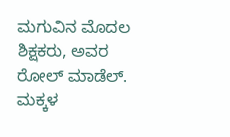ಮಗುವಿನ ಮೊದಲ ಶಿಕ್ಷಕರು, ಅವರ ರೋಲ್ ಮಾಡೆಲ್. ಮಕ್ಕಳ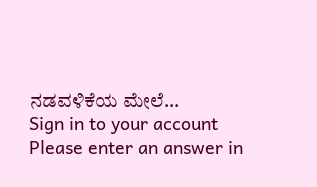ನಡವಳಿಕೆಯ ಮೇಲೆ…
Sign in to your account
Please enter an answer in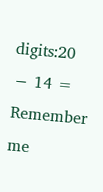digits:20 − 14 =
Remember me